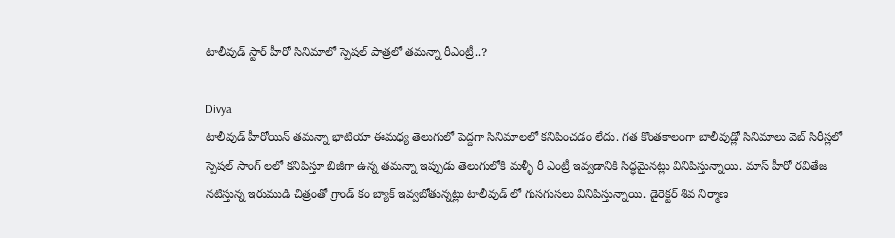టాలీవుడ్ స్టార్ హీరో సినిమాలో స్పెషల్ పాత్రలో తమన్నా రీఎంట్రీ..?

Divya
టాలీవుడ్ హీరోయిన్ తమన్నా భాటియా ఈమధ్య తెలుగులో పెద్దగా సినిమాలలో కనిపించడం లేదు. గత కొంతకాలంగా బాలీవుడ్లో సినిమాలు వెబ్ సిరీస్లలో స్పెషల్ సాంగ్ లలో కనిపిస్తూ బిజీగా ఉన్న తమన్నా ఇప్పుడు తెలుగులోకి మళ్ళీ రీ ఎంట్రీ ఇవ్వడానికి సిద్ధమైనట్లు వినిపిస్తున్నాయి. మాస్ హీరో రవితేజ నటిస్తున్న ఇరుముడి చిత్రంతో గ్రాండ్ కం బ్యాక్ ఇవ్వబోతున్నట్లు టాలీవుడ్ లో గుసగుసలు వినిపిస్తున్నాయి. డైరెక్టర్ శివ నిర్మాణ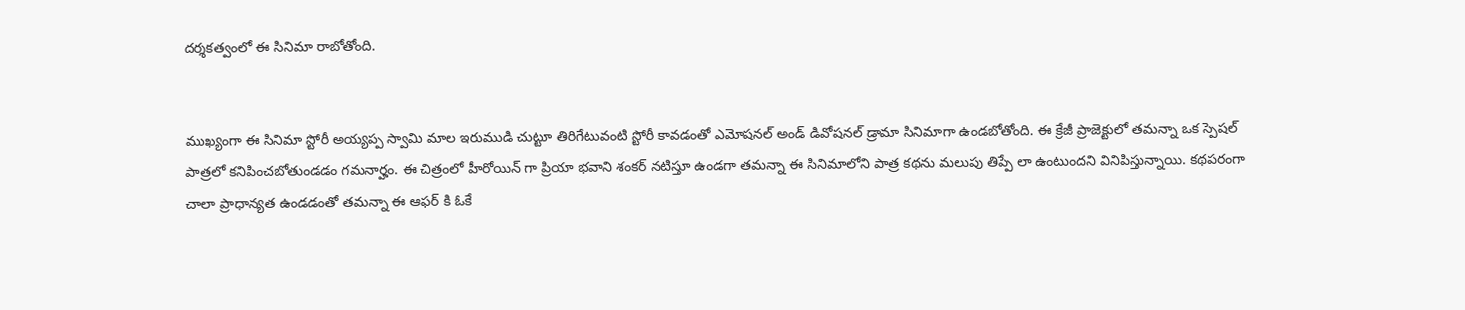దర్శకత్వంలో ఈ సినిమా రాబోతోంది.


ముఖ్యంగా ఈ సినిమా స్టోరీ అయ్యప్ప స్వామి మాల ఇరుముడి చుట్టూ తిరిగేటువంటి స్టోరీ కావడంతో ఎమోషనల్ అండ్ డివోషనల్ డ్రామా సినిమాగా ఉండబోతోంది. ఈ క్రేజీ ప్రాజెక్టులో తమన్నా ఒక స్పెషల్ పాత్రలో కనిపించబోతుండడం గమనార్హం. ఈ చిత్రంలో హీరోయిన్ గా ప్రియా భవాని శంకర్ నటిస్తూ ఉండగా తమన్నా ఈ సినిమాలోని పాత్ర కథను మలుపు తిప్పే లా ఉంటుందని వినిపిస్తున్నాయి. కథపరంగా చాలా ప్రాధాన్యత ఉండడంతో తమన్నా ఈ ఆఫర్ కి ఓకే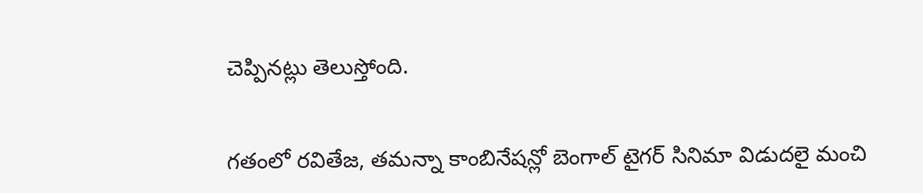చెప్పినట్లు తెలుస్తోంది.


గతంలో రవితేజ, తమన్నా కాంబినేషన్లో బెంగాల్ టైగర్ సినిమా విడుదలై మంచి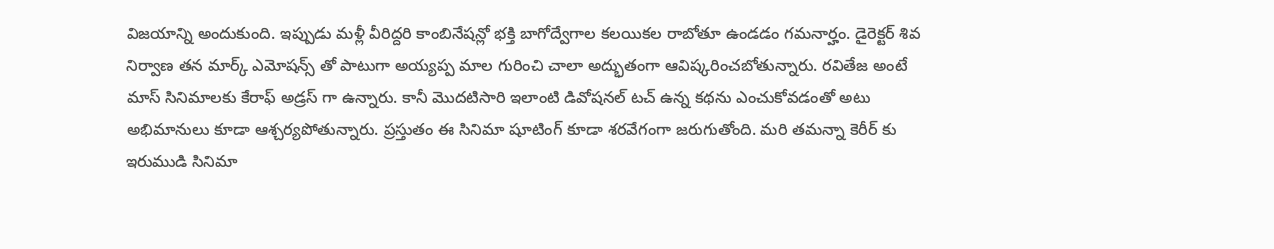విజయాన్ని అందుకుంది. ఇప్పుడు మళ్లీ వీరిద్దరి కాంబినేషన్లో భక్తి బాగోద్వేగాల కలయికల రాబోతూ ఉండడం గమనార్హం. డైరెక్టర్ శివ నిర్వాణ తన మార్క్ ఎమోషన్స్ తో పాటుగా అయ్యప్ప మాల గురించి చాలా అద్భుతంగా ఆవిష్కరించబోతున్నారు. రవితేజ అంటే మాస్ సినిమాలకు కేరాఫ్ అడ్రస్ గా ఉన్నారు. కానీ మొదటిసారి ఇలాంటి డివోషనల్ టచ్ ఉన్న కథను ఎంచుకోవడంతో అటు అభిమానులు కూడా ఆశ్చర్యపోతున్నారు. ప్రస్తుతం ఈ సినిమా షూటింగ్ కూడా శరవేగంగా జరుగుతోంది. మరి తమన్నా కెరీర్ కు ఇరుముడి సినిమా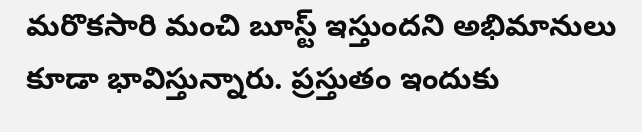మరొకసారి మంచి బూస్ట్ ఇస్తుందని అభిమానులు కూడా భావిస్తున్నారు. ప్రస్తుతం ఇందుకు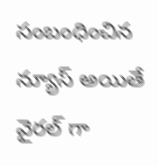సంబంధించిన న్యూస్ అయితే వైరల్ గా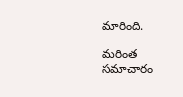మారింది.

మరింత సమాచారం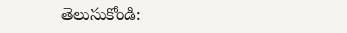తెలుసుకోండి: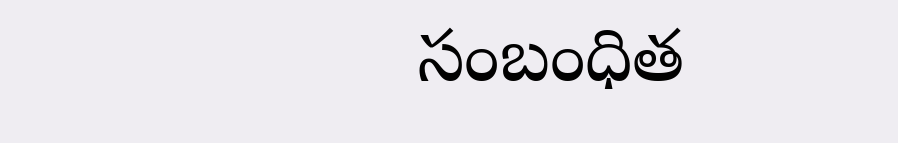సంబంధిత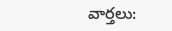వార్తలు: